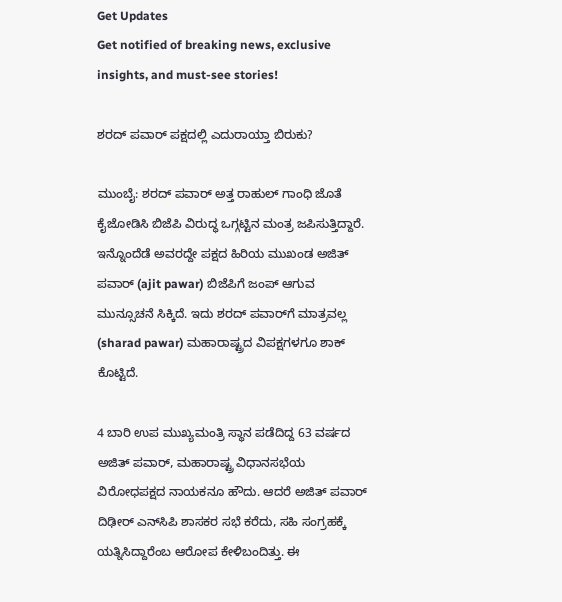Get Updates
Get notified of breaking news, exclusive insights, and must-see stories!

ಶರದ್ ಪವಾರ್ ಪಕ್ಷದಲ್ಲಿ ಎದುರಾಯ್ತಾ ಬಿರುಕು?

ಮುಂಬೈ: ಶರದ್ ಪವಾರ್ ಅತ್ತ ರಾಹುಲ್ ಗಾಂಧಿ ಜೊತೆ ಕೈಜೋಡಿಸಿ ಬಿಜೆಪಿ ವಿರುದ್ಧ ಒಗ್ಗಟ್ಟಿನ ಮಂತ್ರ ಜಪಿಸುತ್ತಿದ್ದಾರೆ. ಇನ್ನೊಂದೆಡೆ ಅವರದ್ದೇ ಪಕ್ಷದ ಹಿರಿಯ ಮುಖಂಡ ಅಜಿತ್ ಪವಾರ್ (ajit pawar) ಬಿಜೆಪಿಗೆ ಜಂಪ್ ಆಗುವ ಮುನ್ಸೂಚನೆ ಸಿಕ್ಕಿದೆ. ಇದು ಶರದ್ ಪವಾರ್‌ಗೆ ಮಾತ್ರವಲ್ಲ (sharad pawar) ಮಹಾರಾಷ್ಟ್ರದ ವಿಪಕ್ಷಗಳಗೂ ಶಾಕ್ ಕೊಟ್ಟಿದೆ.

4 ಬಾರಿ ಉಪ ಮುಖ್ಯಮಂತ್ರಿ ಸ್ಥಾನ ಪಡೆದಿದ್ದ 63 ವರ್ಷದ ಅಜಿತ್ ಪವಾರ್, ಮಹಾರಾಷ್ಟ್ರ ವಿಧಾನಸಭೆಯ ವಿರೋಧಪಕ್ಷದ ನಾಯಕನೂ ಹೌದು. ಆದರೆ ಅಜಿತ್ ಪವಾರ್ ದಿಢೀರ್ ಎನ್‌ಸಿಪಿ ಶಾಸಕರ ಸಭೆ ಕರೆದು, ಸಹಿ ಸಂಗ್ರಹಕ್ಕೆ ಯತ್ನಿಸಿದ್ದಾರೆಂಬ ಆರೋಪ ಕೇಳಿಬಂದಿತ್ತು. ಈ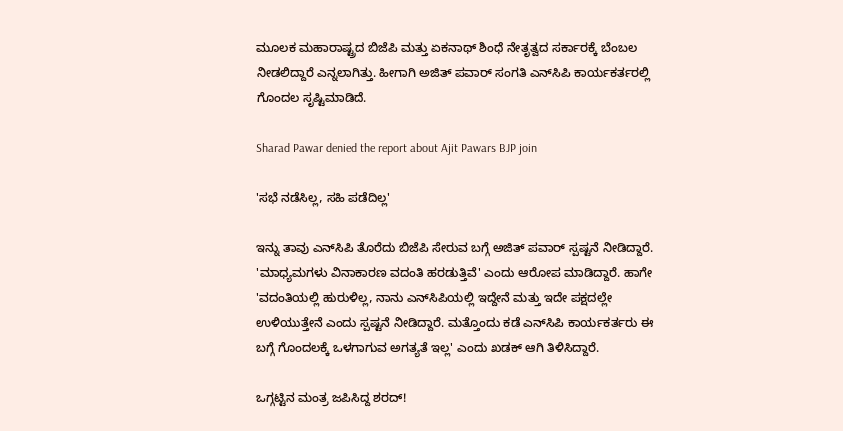ಮೂಲಕ ಮಹಾರಾಷ್ಟ್ರದ ಬಿಜೆಪಿ ಮತ್ತು ಏಕನಾಥ್ ಶಿಂಧೆ ನೇತೃತ್ವದ ಸರ್ಕಾರಕ್ಕೆ ಬೆಂಬಲ ನೀಡಲಿದ್ದಾರೆ ಎನ್ನಲಾಗಿತ್ತು. ಹೀಗಾಗಿ ಅಜಿತ್ ಪವಾರ್ ಸಂಗತಿ ಎನ್‌ಸಿಪಿ ಕಾರ್ಯಕರ್ತರಲ್ಲಿ ಗೊಂದಲ ಸೃಷ್ಟಿಮಾಡಿದೆ.

Sharad Pawar denied the report about Ajit Pawars BJP join

'ಸಭೆ ನಡೆಸಿಲ್ಲ, ಸಹಿ ಪಡೆದಿಲ್ಲ'

ಇನ್ನು ತಾವು ಎನ್‌ಸಿಪಿ ತೊರೆದು ಬಿಜೆಪಿ ಸೇರುವ ಬಗ್ಗೆ ಅಜಿತ್ ಪವಾರ್ ಸ್ಪಷ್ಟನೆ ನೀಡಿದ್ದಾರೆ. 'ಮಾಧ್ಯಮಗಳು ವಿನಾಕಾರಣ ವದಂತಿ ಹರಡುತ್ತಿವೆ' ಎಂದು ಆರೋಪ ಮಾಡಿದ್ದಾರೆ. ಹಾಗೇ 'ವದಂತಿಯಲ್ಲಿ ಹುರುಳಿಲ್ಲ, ನಾನು ಎನ್‌ಸಿಪಿಯಲ್ಲಿ ಇದ್ದೇನೆ ಮತ್ತು ಇದೇ ಪಕ್ಷದಲ್ಲೇ ಉಳಿಯುತ್ತೇನೆ ಎಂದು ಸ್ಪಷ್ಟನೆ ನೀಡಿದ್ದಾರೆ. ಮತ್ತೊಂದು ಕಡೆ ಎನ್‌ಸಿಪಿ ಕಾರ್ಯಕರ್ತರು ಈ ಬಗ್ಗೆ ಗೊಂದಲಕ್ಕೆ ಒಳಗಾಗುವ ಅಗತ್ಯತೆ ಇಲ್ಲ' ಎಂದು ಖಡಕ್ ಆಗಿ ತಿಳಿಸಿದ್ದಾರೆ.

ಒಗ್ಗಟ್ಟಿನ ಮಂತ್ರ ಜಪಿಸಿದ್ದ ಶರದ್!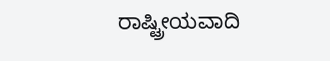ರಾಷ್ಟ್ರೀಯವಾದಿ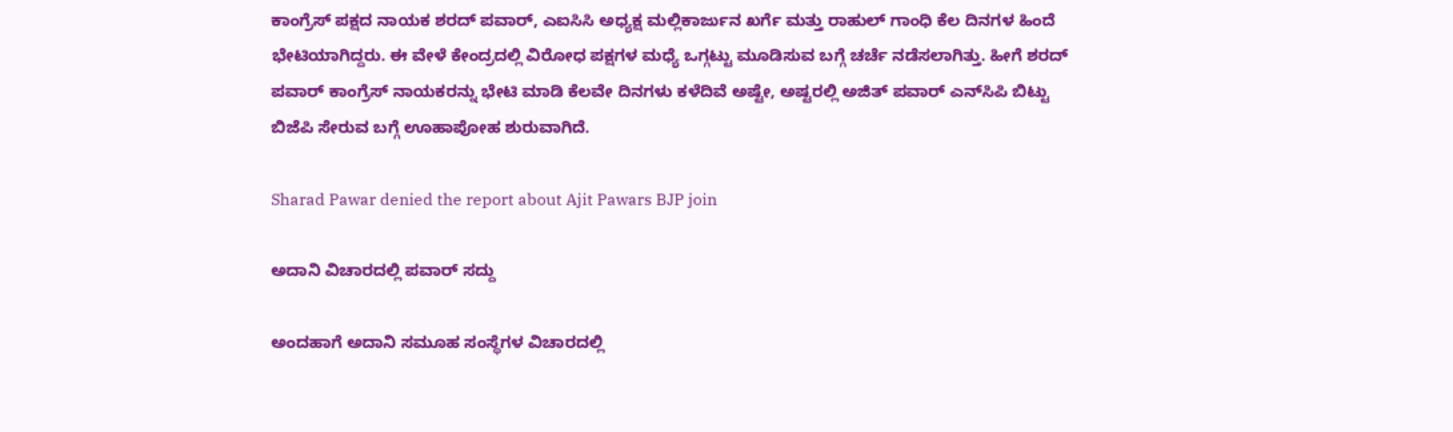ಕಾಂಗ್ರೆಸ್ ಪಕ್ಷದ ನಾಯಕ ಶರದ್ ಪವಾರ್, ಎಐಸಿಸಿ ಅಧ್ಯಕ್ಷ ಮಲ್ಲಿಕಾರ್ಜುನ ಖರ್ಗೆ ಮತ್ತು ರಾಹುಲ್ ಗಾಂಧಿ ಕೆಲ ದಿನಗಳ ಹಿಂದೆ ಭೇಟಿಯಾಗಿದ್ದರು. ಈ ವೇಳೆ ಕೇಂದ್ರದಲ್ಲಿ ವಿರೋಧ ಪಕ್ಷಗಳ ಮಧ್ಯೆ ಒಗ್ಗಟ್ಟು ಮೂಡಿಸುವ ಬಗ್ಗೆ ಚರ್ಚೆ ನಡೆಸಲಾಗಿತ್ತು. ಹೀಗೆ ಶರದ್ ಪವಾರ್ ಕಾಂಗ್ರೆಸ್ ನಾಯಕರನ್ನು ಭೇಟಿ ಮಾಡಿ ಕೆಲವೇ ದಿನಗಳು ಕಳೆದಿವೆ ಅಷ್ಟೇ, ಅಷ್ಟರಲ್ಲಿ ಅಜಿತ್ ಪವಾರ್ ಎನ್‌ಸಿಪಿ ಬಿಟ್ಟು ಬಿಜೆಪಿ ಸೇರುವ ಬಗ್ಗೆ ಊಹಾಪೋಹ ಶುರುವಾಗಿದೆ.

Sharad Pawar denied the report about Ajit Pawars BJP join

ಅದಾನಿ ವಿಚಾರದಲ್ಲಿ ಪವಾರ್ ಸದ್ದು

ಅಂದಹಾಗೆ ಅದಾನಿ ಸಮೂಹ ಸಂಸ್ಥೆಗಳ ವಿಚಾರದಲ್ಲಿ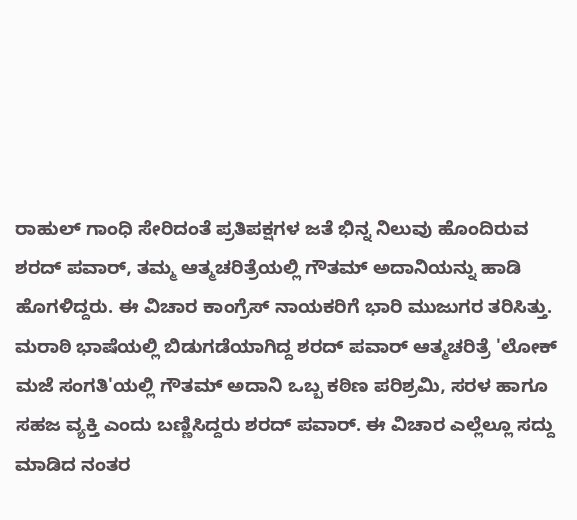ರಾಹುಲ್ ಗಾಂಧಿ ಸೇರಿದಂತೆ ಪ್ರತಿಪಕ್ಷಗಳ ಜತೆ ಭಿನ್ನ ನಿಲುವು ಹೊಂದಿರುವ ಶರದ್‌ ಪವಾರ್‌, ತಮ್ಮ ಆತ್ಮಚರಿತ್ರೆಯಲ್ಲಿ ಗೌತಮ್‌ ಅದಾನಿಯನ್ನು ಹಾಡಿ ಹೊಗಳಿದ್ದರು. ಈ ವಿಚಾರ ಕಾಂಗ್ರೆಸ್ ನಾಯಕರಿಗೆ ಭಾರಿ ಮುಜುಗರ ತರಿಸಿತ್ತು. ಮರಾಠಿ ಭಾಷೆಯಲ್ಲಿ ಬಿಡುಗಡೆಯಾಗಿದ್ದ ಶರದ್‌ ಪವಾರ್‌ ಆತ್ಮಚರಿತ್ರೆ 'ಲೋಕ್‌ ಮಜೆ ಸಂಗತಿ'ಯಲ್ಲಿ ಗೌತಮ್‌ ಅದಾನಿ ಒಬ್ಬ ಕಠಿಣ ಪರಿಶ್ರಮಿ, ಸರಳ ಹಾಗೂ ಸಹಜ ವ್ಯಕ್ತಿ ಎಂದು ಬಣ್ಣಿಸಿದ್ದರು ಶರದ್‌ ಪವಾರ್‌. ಈ ವಿಚಾರ ಎಲ್ಲೆಲ್ಲೂ ಸದ್ದು ಮಾಡಿದ ನಂತರ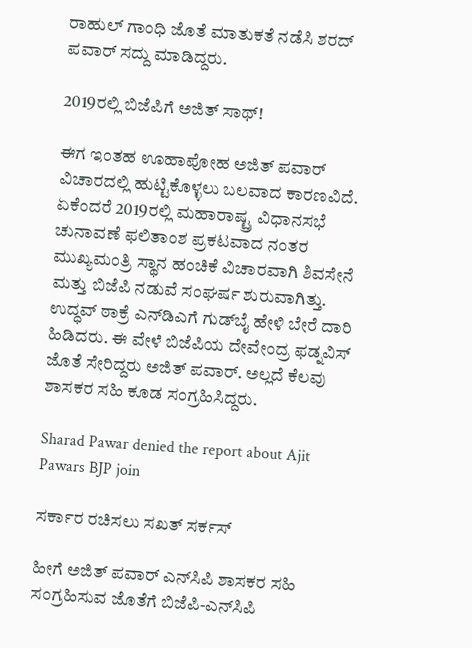ರಾಹುಲ್ ಗಾಂಧಿ ಜೊತೆ ಮಾತುಕತೆ ನಡೆಸಿ ಶರದ್ ಪವಾರ್ ಸದ್ದು ಮಾಡಿದ್ದರು.

2019ರಲ್ಲಿ ಬಿಜೆಪಿಗೆ ಅಜಿತ್ ಸಾಥ್!

ಈಗ ಇಂತಹ ಊಹಾಪೋಹ ಅಜಿತ್ ಪವಾರ್ ವಿಚಾರದಲ್ಲಿ ಹುಟ್ಟಿಕೊಳ್ಳಲು ಬಲವಾದ ಕಾರಣವಿದೆ. ಏಕೆಂದರೆ 2019ರಲ್ಲಿ ಮಹಾರಾಷ್ಟ್ರ ವಿಧಾನಸಭೆ ಚುನಾವಣೆ ಫಲಿತಾಂಶ ಪ್ರಕಟವಾದ ನಂತರ ಮುಖ್ಯಮಂತ್ರಿ ಸ್ಥಾನ ಹಂಚಿಕೆ ವಿಚಾರವಾಗಿ ಶಿವಸೇನೆ ಮತ್ತು ಬಿಜೆಪಿ ನಡುವೆ ಸಂಘರ್ಷ ಶುರುವಾಗಿತ್ತು. ಉದ್ಧವ್ ಠಾಕ್ರೆ ಎನ್‌ಡಿಎಗೆ ಗುಡ್‌ಬೈ ಹೇಳಿ ಬೇರೆ ದಾರಿ ಹಿಡಿದರು. ಈ ವೇಳೆ ಬಿಜೆಪಿಯ ದೇವೇಂದ್ರ ಫಡ್ನವಿಸ್ ಜೊತೆ ಸೇರಿದ್ದರು ಅಜಿತ್ ಪವಾರ್. ಅಲ್ಲದೆ ಕೆಲವು ಶಾಸಕರ ಸಹಿ ಕೂಡ ಸಂಗ್ರಹಿಸಿದ್ದರು.

Sharad Pawar denied the report about Ajit Pawars BJP join

ಸರ್ಕಾರ ರಚಿಸಲು ಸಖತ್ ಸರ್ಕಸ್

ಹೀಗೆ ಅಜಿತ್ ಪವಾರ್ ಎನ್‌ಸಿಪಿ ಶಾಸಕರ ಸಹಿ ಸಂಗ್ರಹಿಸುವ ಜೊತೆಗೆ ಬಿಜೆಪಿ-ಎನ್‌ಸಿಪಿ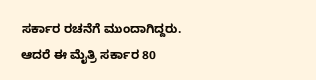ಸರ್ಕಾರ ರಚನೆಗೆ ಮುಂದಾಗಿದ್ದರು. ಆದರೆ ಈ ಮೈತ್ರಿ ಸರ್ಕಾರ 80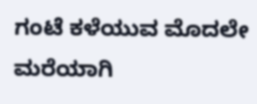ಗಂಟೆ ಕಳೆಯುವ ಮೊದಲೇ ಮರೆಯಾಗಿ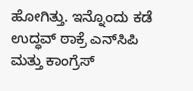ಹೋಗಿತ್ತು. ಇನ್ನೊಂದು ಕಡೆ ಉದ್ಧವ್ ಠಾಕ್ರೆ ಎನ್‌ಸಿಪಿ ಮತ್ತು ಕಾಂಗ್ರೆಸ್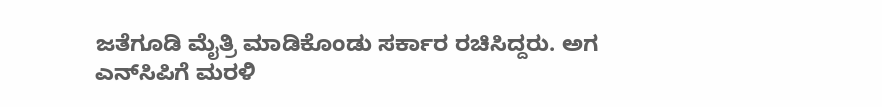ಜತೆಗೂಡಿ ಮೈತ್ರಿ ಮಾಡಿಕೊಂಡು ಸರ್ಕಾರ ರಚಿಸಿದ್ದರು. ಅಗ ಎನ್‌ಸಿಪಿಗೆ ಮರಳಿ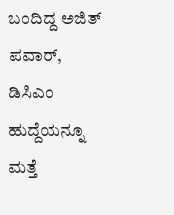ಬಂದಿದ್ದ ಅಜಿತ್ ಪವಾರ್, ಡಿಸಿಎಂ ಹುದ್ದೆಯನ್ನೂ ಮತ್ತೆ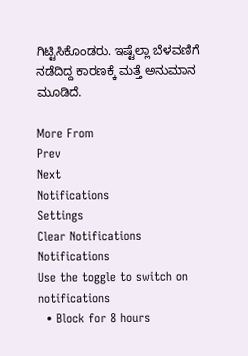ಗಿಟ್ಟಿಸಿಕೊಂಡರು. ಇಷ್ಟೆಲ್ಲಾ ಬೆಳವಣಿಗೆ ನಡೆದಿದ್ದ ಕಾರಣಕ್ಕೆ ಮತ್ತೆ ಅನುಮಾನ ಮೂಡಿದೆ.

More From
Prev
Next
Notifications
Settings
Clear Notifications
Notifications
Use the toggle to switch on notifications
  • Block for 8 hours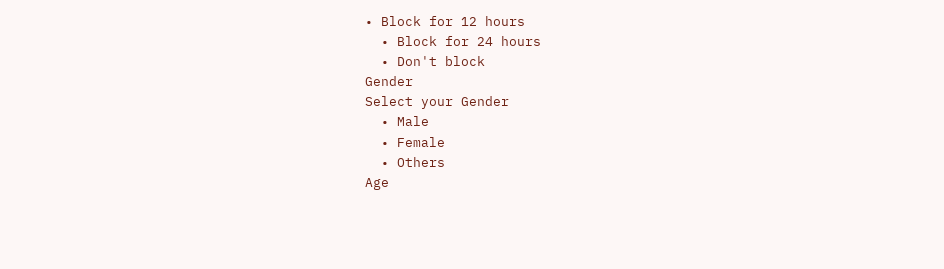• Block for 12 hours
  • Block for 24 hours
  • Don't block
Gender
Select your Gender
  • Male
  • Female
  • Others
Age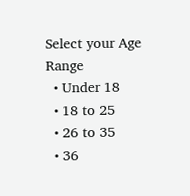Select your Age Range
  • Under 18
  • 18 to 25
  • 26 to 35
  • 36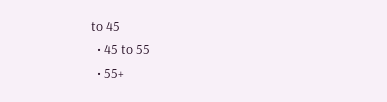to 45
  • 45 to 55
  • 55+